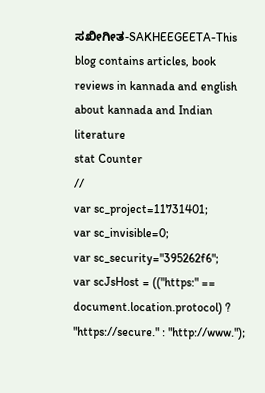ಸಖೀಗೀತ-SAKHEEGEETA-This blog contains articles, book reviews in kannada and english about kannada and Indian literature
stat Counter
//
var sc_project=11731401;
var sc_invisible=0;
var sc_security="395262f6";
var scJsHost = (("https:" == document.location.protocol) ? "https://secure." : "http://www.");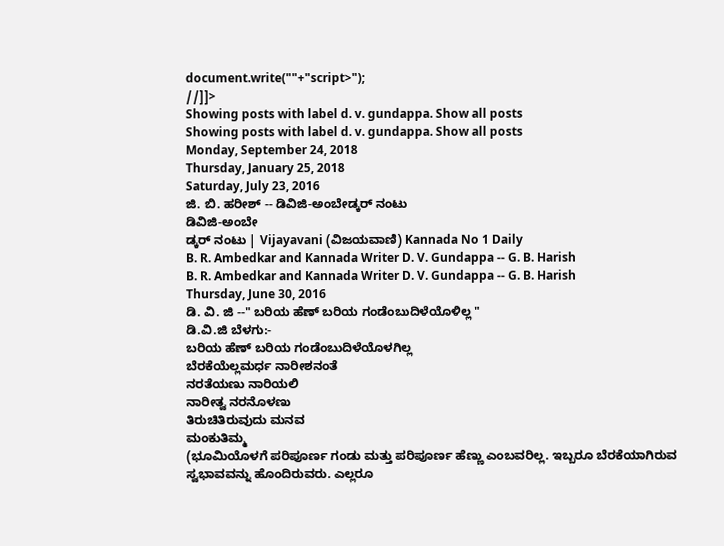document.write(""+"script>");
//]]>
Showing posts with label d. v. gundappa. Show all posts
Showing posts with label d. v. gundappa. Show all posts
Monday, September 24, 2018
Thursday, January 25, 2018
Saturday, July 23, 2016
ಜಿ. ಬಿ. ಹರೀಶ್ -- ಡಿವಿಜಿ-ಅಂಬೇಡ್ಕರ್ ನಂಟು
ಡಿವಿಜಿ-ಅಂಬೇ
ಡ್ಕರ್ ನಂಟು | Vijayavani (ವಿಜಯವಾಣಿ) Kannada No 1 Daily
B. R. Ambedkar and Kannada Writer D. V. Gundappa -- G. B. Harish
B. R. Ambedkar and Kannada Writer D. V. Gundappa -- G. B. Harish
Thursday, June 30, 2016
ಡಿ. ವಿ. ಜಿ --" ಬರಿಯ ಹೆಣ್ ಬರಿಯ ಗಂಡೆಂಬುದಿಳೆಯೊಳಿಲ್ಲ "
ಡಿ.ವಿ.ಜಿ ಬೆಳಗು:-
ಬರಿಯ ಹೆಣ್ ಬರಿಯ ಗಂಡೆಂಬುದಿಳೆಯೊಳಗಿಲ್ಲ
ಬೆರಕೆಯೆಲ್ಲಮರ್ಧ ನಾರೀಶನಂತೆ
ನರತೆಯಣು ನಾರಿಯಲಿ
ನಾರೀತ್ವ ನರನೊಳಣು
ತಿರುಚಿತಿರುವುದು ಮನವ
ಮಂಕುತಿಮ್ಮ
(ಭೂಮಿಯೊಳಗೆ ಪರಿಪೂರ್ಣ ಗಂಡು ಮತ್ತು ಪರಿಪೂರ್ಣ ಹೆಣ್ಣು ಎಂಬವರಿಲ್ಲ. ಇಬ್ಬರೂ ಬೆರಕೆಯಾಗಿರುವ ಸ್ವಭಾವವನ್ನು ಹೊಂದಿರುವರು. ಎಲ್ಲರೂ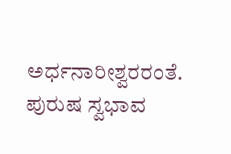ಅರ್ಧನಾರೀಶ್ವರರಂತೆ. ಪುರುಷ ಸ್ವಭಾವ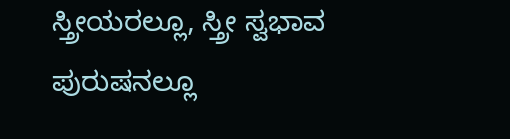ಸ್ತ್ರೀಯರಲ್ಲೂ, ಸ್ತ್ರೀ ಸ್ವಭಾವ ಪುರುಷನಲ್ಲೂ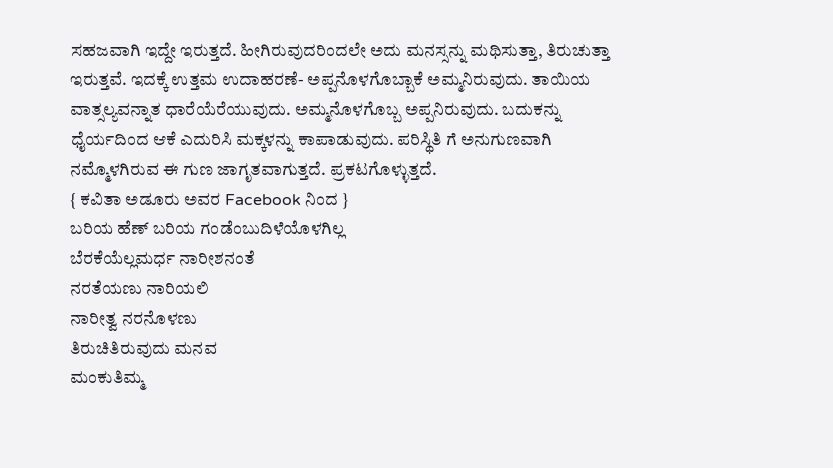ಸಹಜವಾಗಿ ಇದ್ದೇ ಇರುತ್ತದೆ. ಹೀಗಿರುವುದರಿಂದಲೇ ಅದು ಮನಸ್ಸನ್ನು ಮಥಿಸುತ್ತಾ, ತಿರುಚುತ್ತಾ ಇರುತ್ತವೆ. ಇದಕ್ಕೆ ಉತ್ತಮ ಉದಾಹರಣೆ- ಅಪ್ಪನೊಳಗೊಬ್ಬಾಕೆ ಅಮ್ಮನಿರುವುದು. ತಾಯಿಯ ವಾತ್ಸಲ್ಯವನ್ನಾತ ಧಾರೆಯೆರೆಯುವುದು. ಅಮ್ಮನೊಳಗೊಬ್ಬ ಅಪ್ಪನಿರುವುದು. ಬದುಕನ್ನು ಧೈರ್ಯದಿಂದ ಆಕೆ ಎದುರಿಸಿ ಮಕ್ಕಳನ್ನು ಕಾಪಾಡುವುದು. ಪರಿಸ್ಥಿತಿ ಗೆ ಅನುಗುಣವಾಗಿ ನಮ್ಮೊಳಗಿರುವ ಈ ಗುಣ ಜಾಗೃತವಾಗುತ್ತದೆ. ಪ್ರಕಟಗೊಳ್ಳುತ್ತದೆ.
{ ಕವಿತಾ ಅಡೂರು ಅವರ Facebook ನಿಂದ }
ಬರಿಯ ಹೆಣ್ ಬರಿಯ ಗಂಡೆಂಬುದಿಳೆಯೊಳಗಿಲ್ಲ
ಬೆರಕೆಯೆಲ್ಲಮರ್ಧ ನಾರೀಶನಂತೆ
ನರತೆಯಣು ನಾರಿಯಲಿ
ನಾರೀತ್ವ ನರನೊಳಣು
ತಿರುಚಿತಿರುವುದು ಮನವ
ಮಂಕುತಿಮ್ಮ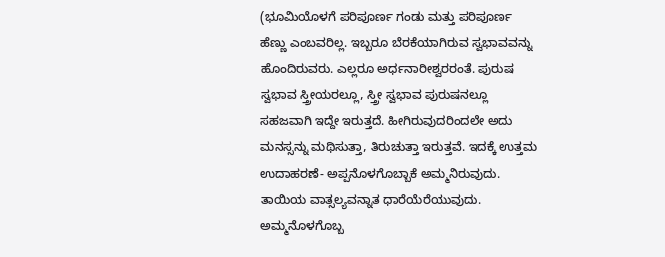(ಭೂಮಿಯೊಳಗೆ ಪರಿಪೂರ್ಣ ಗಂಡು ಮತ್ತು ಪರಿಪೂರ್ಣ ಹೆಣ್ಣು ಎಂಬವರಿಲ್ಲ. ಇಬ್ಬರೂ ಬೆರಕೆಯಾಗಿರುವ ಸ್ವಭಾವವನ್ನು ಹೊಂದಿರುವರು. ಎಲ್ಲರೂ ಅರ್ಧನಾರೀಶ್ವರರಂತೆ. ಪುರುಷ ಸ್ವಭಾವ ಸ್ತ್ರೀಯರಲ್ಲೂ, ಸ್ತ್ರೀ ಸ್ವಭಾವ ಪುರುಷನಲ್ಲೂ ಸಹಜವಾಗಿ ಇದ್ದೇ ಇರುತ್ತದೆ. ಹೀಗಿರುವುದರಿಂದಲೇ ಅದು ಮನಸ್ಸನ್ನು ಮಥಿಸುತ್ತಾ, ತಿರುಚುತ್ತಾ ಇರುತ್ತವೆ. ಇದಕ್ಕೆ ಉತ್ತಮ ಉದಾಹರಣೆ- ಅಪ್ಪನೊಳಗೊಬ್ಬಾಕೆ ಅಮ್ಮನಿರುವುದು. ತಾಯಿಯ ವಾತ್ಸಲ್ಯವನ್ನಾತ ಧಾರೆಯೆರೆಯುವುದು. ಅಮ್ಮನೊಳಗೊಬ್ಬ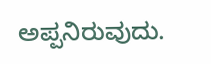ಅಪ್ಪನಿರುವುದು.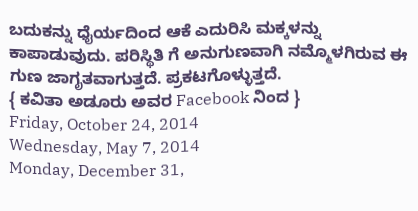ಬದುಕನ್ನು ಧೈರ್ಯದಿಂದ ಆಕೆ ಎದುರಿಸಿ ಮಕ್ಕಳನ್ನು ಕಾಪಾಡುವುದು. ಪರಿಸ್ಥಿತಿ ಗೆ ಅನುಗುಣವಾಗಿ ನಮ್ಮೊಳಗಿರುವ ಈ ಗುಣ ಜಾಗೃತವಾಗುತ್ತದೆ. ಪ್ರಕಟಗೊಳ್ಳುತ್ತದೆ.
{ ಕವಿತಾ ಅಡೂರು ಅವರ Facebook ನಿಂದ }
Friday, October 24, 2014
Wednesday, May 7, 2014
Monday, December 31,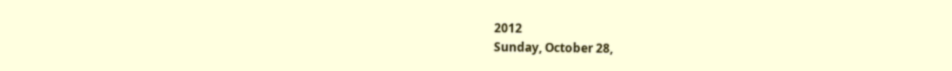2012
Sunday, October 28,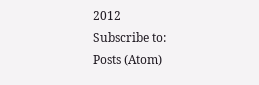2012
Subscribe to:
Posts (Atom)